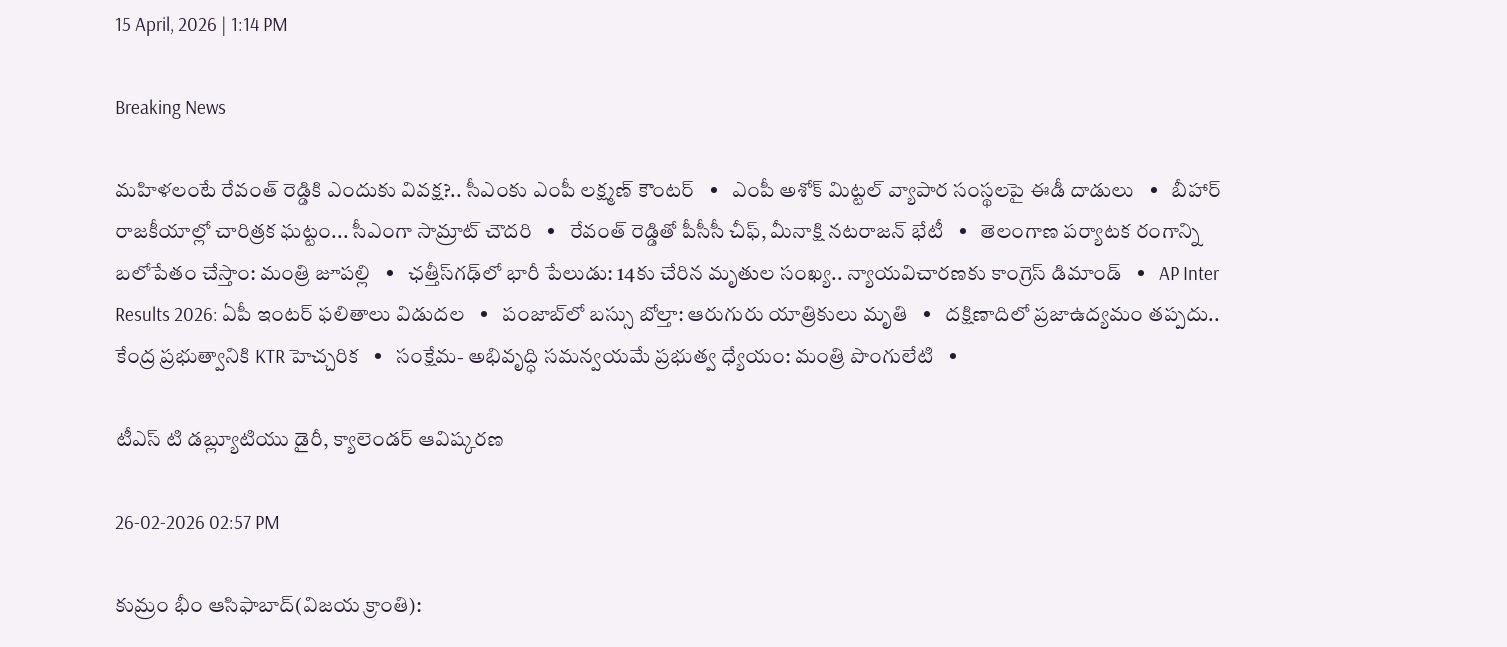15 April, 2026 | 1:14 PM

Breaking News

మహిళలంటే రేవంత్ రెడ్డికి ఎందుకు వివక్ష?.. సీఎంకు ఎంపీ లక్ష్మణ్ కౌంటర్   •   ఎంపీ అశోక్ మిట్టల్‌ వ్యాపార సంస్థలపై ఈడీ దాడులు   •   బీహార్ రాజకీయాల్లో చారిత్రక ఘట్టం... సీఎంగా సామ్రాట్‌ చౌదరి   •   రేవంత్‌ రెడ్డితో పీసీసీ చీఫ్, మీనాక్షి నటరాజన్ భేటీ   •   తెలంగాణ పర్యాటక రంగాన్ని బలోపేతం చేస్తాం: మంత్రి జూపల్లి   •   ఛత్తీస్‌గఢ్‌లో భారీ పేలుడు: 14కు చేరిన మృతుల సంఖ్య.. న్యాయవిచారణకు కాంగ్రెస్ డిమాండ్   •   AP Inter Results 2026: ఏపీ ఇంటర్ ఫలితాలు విడుదల   •   పంజాబ్‌లో బస్సు బోల్తా: ఆరుగురు యాత్రికులు మృతి   •   దక్షిణాదిలో ప్రజాఉద్యమం తప్పదు.. కేంద్ర ప్రభుత్వానికి KTR హెచ్చరిక   •   సంక్షేమ- అభివృద్ధి సమన్వయమే ప్రభుత్వ ధ్యేయం: మంత్రి పొంగులేటి   •

టీఎస్ టి డబ్ల్యూటియు డైరీ, క్యాలెండర్ ఆవిష్కరణ

26-02-2026 02:57 PM

కుమ్రం భీం ఆసిఫాబాద్(విజయ క్రాంతి):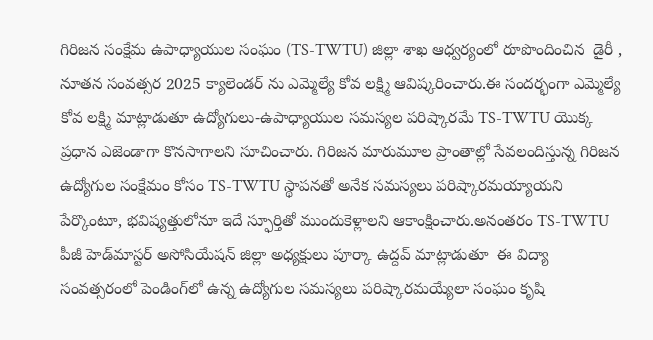గిరిజన సంక్షేమ ఉపాధ్యాయుల సంఘం (TS-TWTU) జిల్లా శాఖ ఆధ్వర్యంలో రూపొందించిన  డైరీ , నూతన సంవత్సర 2025 క్యాలెండర్ ను ఎమ్మెల్యే కోవ లక్ష్మి ఆవిష్కరించారు.ఈ సందర్భంగా ఎమ్మెల్యే కోవ లక్ష్మి మాట్లాడుతూ ఉద్యోగులు-ఉపాధ్యాయుల సమస్యల పరిష్కారమే TS-TWTU యొక్క ప్రధాన ఎజెండాగా కొనసాగాలని సూచించారు. గిరిజన మారుమూల ప్రాంతాల్లో సేవలందిస్తున్న గిరిజన ఉద్యోగుల సంక్షేమం కోసం TS-TWTU స్థాపనతో అనేక సమస్యలు పరిష్కారమయ్యాయని పేర్కొంటూ, భవిష్యత్తులోనూ ఇదే స్ఫూర్తితో ముందుకెళ్లాలని ఆకాంక్షించారు.అనంతరం TS-TWTU పీజీ హెడ్‌మాస్టర్ అసోసియేషన్ జిల్లా అధ్యక్షులు పూర్కా ఉద్దవ్ మాట్లాడుతూ  ఈ విద్యా సంవత్సరంలో పెండింగ్‌లో ఉన్న ఉద్యోగుల సమస్యలు పరిష్కారమయ్యేలా సంఘం కృషి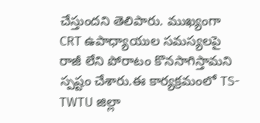చేస్తుందని తెలిపారు. ముఖ్యంగా CRT ఉపాధ్యాయుల సమస్యలపై రాజీ లేని పోరాటం కొనసాగిస్తామని స్పష్టం చేశారు.ఈ కార్యక్రమంలో TS-TWTU జిల్లా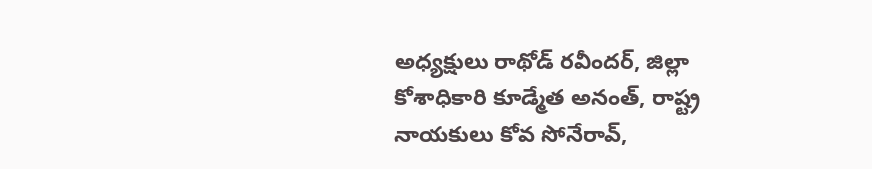అధ్యక్షులు రాథోడ్ రవీందర్, జిల్లా కోశాధికారి కూడ్మేత అనంత్, రాష్ట్ర నాయకులు కోవ సోనేరావ్,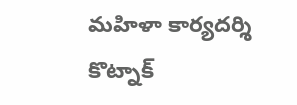మహిళా కార్యదర్శి కొట్నాక్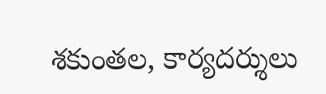శకుంతల, కార్యదర్శులు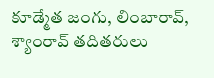కూడ్మేత జంగు, లింబారావ్,  శ్యాంరావ్ తదితరులు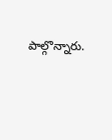పాల్గొన్నారు.